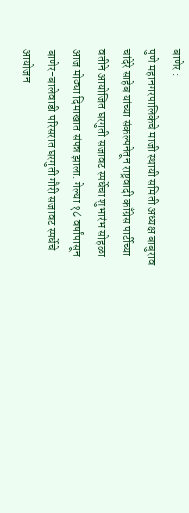बाणेर :
पुणे महानगरपालिकेचे माजी स्थायी समिती अध्यक्ष बाबुराव चांदेरे साहेब यांच्या संकल्पनेतून राष्ट्रवादी काँग्रेस पार्टीच्या वतीने आयोजित घरगुती सजावट स्पर्धेचा शुभारंभ सोहळा आज मोठ्या दिमाखात संपन्न झाला. गेल्या १८ वर्षांपासून बाणेर-बालेवाडी परिसरात घरगुती गौरी सजावट स्पर्धेचे आयोजन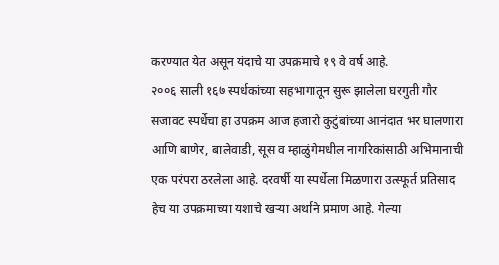करण्यात येत असून यंदाचे या उपक्रमाचे १९ वे वर्ष आहे.
२००६ साली १६७ स्पर्धकांच्या सहभागातून सुरू झालेला घरगुती गौर सजावट स्पर्धेचा हा उपक्रम आज हजारो कुटुंबांच्या आनंदात भर घालणारा आणि बाणेर, बालेवाडी, सूस व म्हाळुंगेमधील नागरिकांसाठी अभिमानाची एक परंपरा ठरलेला आहे. दरवर्षी या स्पर्धेला मिळणारा उत्स्फूर्त प्रतिसाद हेच या उपक्रमाच्या यशाचे खऱ्या अर्थाने प्रमाण आहे. गेल्या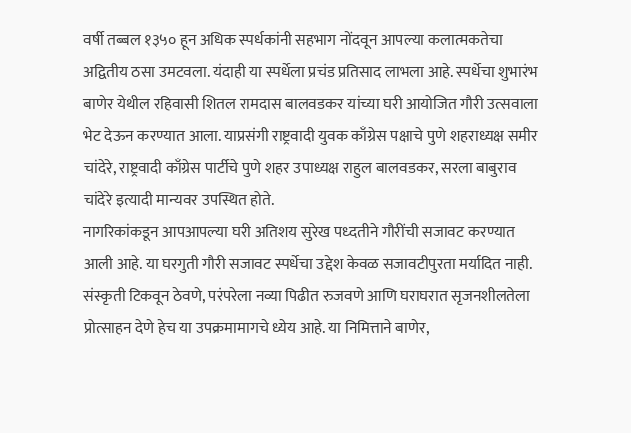वर्षी तब्बल १३५० हून अधिक स्पर्धकांनी सहभाग नोंदवून आपल्या कलात्मकतेचा अद्वितीय ठसा उमटवला. यंदाही या स्पर्धेला प्रचंड प्रतिसाद लाभला आहे. स्पर्धेचा शुभारंभ बाणेर येथील रहिवासी शितल रामदास बालवडकर यांच्या घरी आयोजित गौरी उत्सवाला भेट देऊन करण्यात आला. याप्रसंगी राष्ट्रवादी युवक काँग्रेस पक्षाचे पुणे शहराध्यक्ष समीर चांदेरे, राष्ट्रवादी काँग्रेस पार्टीचे पुणे शहर उपाध्यक्ष राहुल बालवडकर, सरला बाबुराव चांदेरे इत्यादी मान्यवर उपस्थित होते.
नागरिकांकडून आपआपल्या घरी अतिशय सुरेख पध्दतीने गौरींची सजावट करण्यात आली आहे. या घरगुती गौरी सजावट स्पर्धेचा उद्देश केवळ सजावटीपुरता मर्यादित नाही. संस्कृती टिकवून ठेवणे, परंपरेला नव्या पिढीत रुजवणे आणि घराघरात सृजनशीलतेला प्रोत्साहन देणे हेच या उपक्रमामागचे ध्येय आहे. या निमित्ताने बाणेर,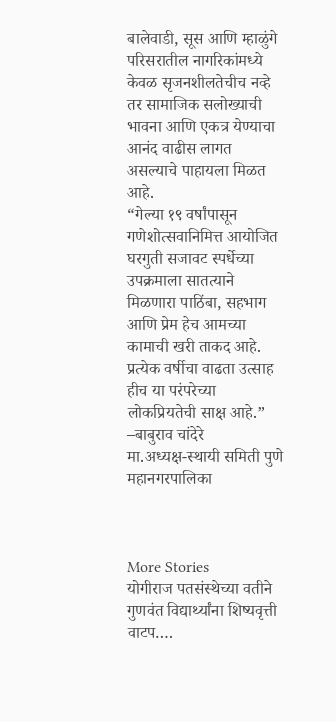बालेवाडी, सूस आणि म्हाळुंगे परिसरातील नागरिकांमध्ये केवळ सृजनशीलतेचीच नव्हे तर सामाजिक सलोख्याची भावना आणि एकत्र येण्याचा आनंद वाढीस लागत असल्याचे पाहायला मिळत आहे.
“गेल्या १९ वर्षांपासून गणेशोत्सवानिमित्त आयोजित घरगुती सजावट स्पर्धेच्या उपक्रमाला सातत्याने मिळणारा पाठिंबा, सहभाग आणि प्रेम हेच आमच्या कामाची खरी ताकद आहे. प्रत्येक वर्षीचा वाढता उत्साह हीच या परंपरेच्या लोकप्रियतेची साक्ष आहे.”
–बाबुराव चांदेरे
मा.अध्यक्ष-स्थायी समिती पुणे महानगरपालिका



More Stories
योगीराज पतसंस्थेच्या वतीने गुणवंत विद्यार्थ्यांना शिष्यवृत्ती वाटप….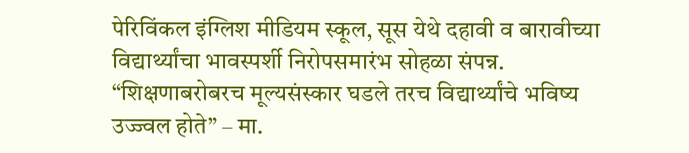पेरिविंकल इंग्लिश मीडियम स्कूल, सूस येथे दहावी व बारावीच्या विद्यार्थ्यांचा भावस्पर्शी निरोपसमारंभ सोहळा संपन्न.
“शिक्षणाबरोबरच मूल्यसंस्कार घडले तरच विद्यार्थ्यांचे भविष्य उज्ज्वल होते” – मा.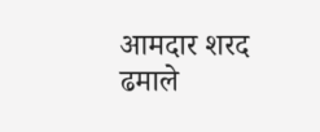आमदार शरद ढमाले